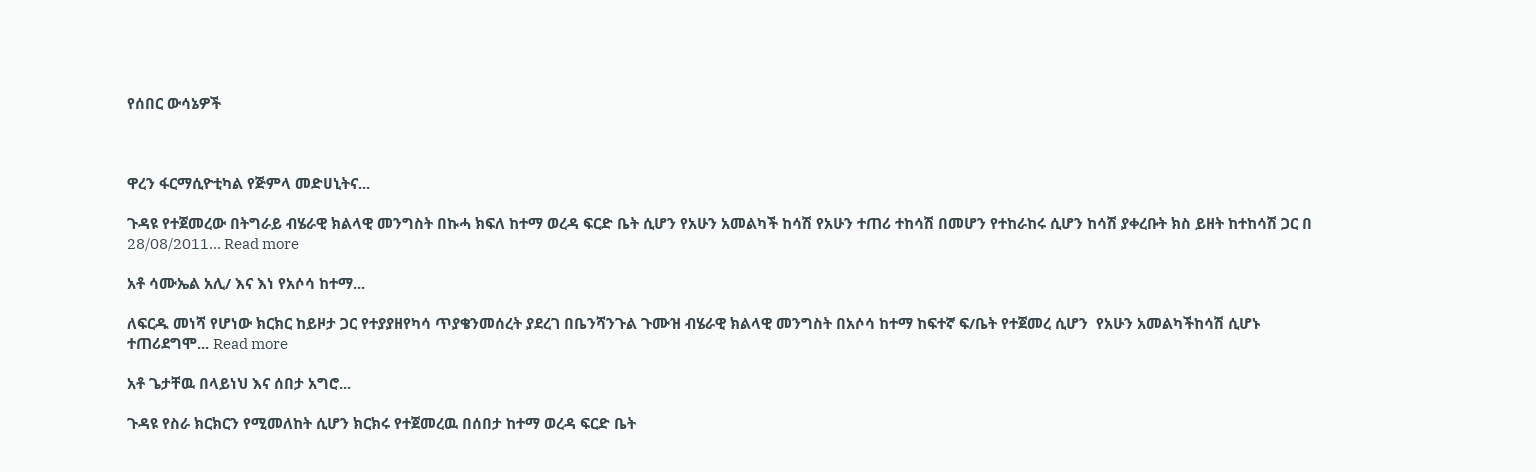የሰበር ውሳኔዎች



ዋረን ፋርማሲዮቲካል የጅምላ መድሀኒትና...

ጉዳዩ የተጀመረው በትግራይ ብሄራዊ ክልላዊ መንግስት በኩሓ ክፍለ ከተማ ወረዳ ፍርድ ቤት ሲሆን የአሁን አመልካች ከሳሽ የአሁን ተጠሪ ተከሳሽ በመሆን የተከራከሩ ሲሆን ከሳሽ ያቀረቡት ክስ ይዘት ከተከሳሽ ጋር በ 28/08/2011... Read more

አቶ ሳሙኤል አሊ/ እና እነ የአሶሳ ከተማ...

ለፍርዱ መነሻ የሆነው ክርክር ከይዞታ ጋር የተያያዘየካሳ ጥያቄንመሰረት ያደረገ በቤንሻንጉል ጉሙዝ ብሄራዊ ክልላዊ መንግስት በአሶሳ ከተማ ከፍተኛ ፍ/ቤት የተጀመረ ሲሆን  የአሁን አመልካችከሳሽ ሲሆኑ ተጠሪደግሞ... Read more

አቶ ጌታቸዉ በላይነህ እና ሰበታ አግሮ...

ጉዳዩ የስራ ክርክርን የሚመለከት ሲሆን ክርክሩ የተጀመረዉ በሰበታ ከተማ ወረዳ ፍርድ ቤት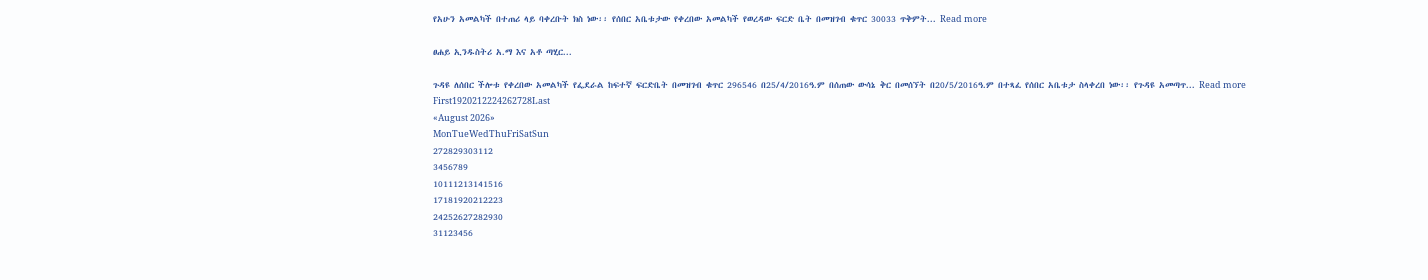የአሁን አመልካች በተጠሪ ላይ ባቀረቡት ክስ ነው፡፡ የሰበር አቤቱታው የቀረበው አመልካች የወረዳው ፍርድ ቤት በመዝገብ ቁጥር 30033 ጥቅምት... Read more

ፀሐይ ኢንዱስትሪ አ.ማ እና አቶ ጣሂር...

ጉዳዩ ለሰበር ችሎቱ የቀረበው አመልካች የፌደራል ከፍተኛ ፍርድቤት በመዝገብ ቁጥር 296546 በ25/4/2016ዓ.ም በሰጠው ውሳኔ ቅር በመሰኘት በ20/5/2016ዓ.ም በተጻፈ የሰበር አቤቱታ ስላቀረበ ነው፡፡ የጉዳዩ አመጣጥ... Read more
First1920212224262728Last
«August 2026»
MonTueWedThuFriSatSun
272829303112
3456789
10111213141516
17181920212223
24252627282930
31123456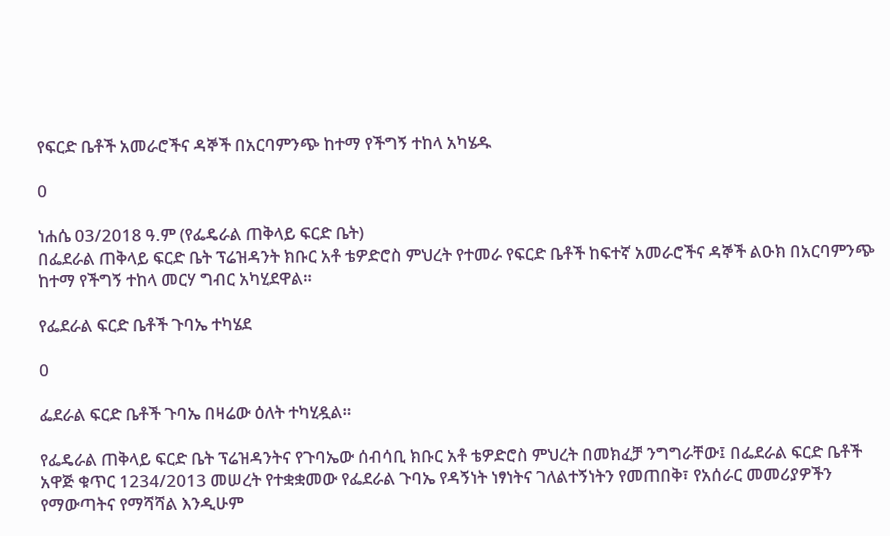የፍርድ ቤቶች አመራሮችና ዳኞች በአርባምንጭ ከተማ የችግኝ ተከላ አካሄዱ

0

ነሐሴ 03/2018 ዓ.ም (የፌዴራል ጠቅላይ ፍርድ ቤት)
በፌደራል ጠቅላይ ፍርድ ቤት ፕሬዝዳንት ክቡር አቶ ቴዎድሮስ ምህረት የተመራ የፍርድ ቤቶች ከፍተኛ አመራሮችና ዳኞች ልዑክ በአርባምንጭ ከተማ የችግኝ ተከላ መርሃ ግብር አካሂደዋል።

የፌደራል ፍርድ ቤቶች ጉባኤ ተካሄደ

0

ፌደራል ፍርድ ቤቶች ጉባኤ በዛሬው ዕለት ተካሂዷል።

የፌዴራል ጠቅላይ ፍርድ ቤት ፕሬዝዳንትና የጉባኤው ሰብሳቢ ክቡር አቶ ቴዎድሮስ ምህረት በመክፈቻ ንግግራቸው፤ በፌደራል ፍርድ ቤቶች አዋጅ ቁጥር 1234/2013 መሠረት የተቋቋመው የፌደራል ጉባኤ የዳኝነት ነፃነትና ገለልተኝነትን የመጠበቅ፣ የአሰራር መመሪያዎችን የማውጣትና የማሻሻል እንዲሁም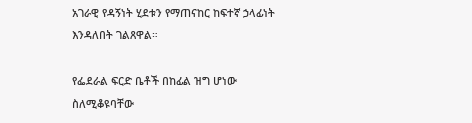አገራዊ የዳኝነት ሂደቱን የማጠናከር ከፍተኛ ኃላፊነት እንዳለበት ገልጸዋል።

የፌደራል ፍርድ ቤቶች በከፊል ዝግ ሆነው ስለሚቆዩባቸው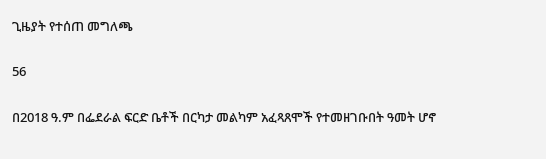ጊዜያት የተሰጠ መግለጫ

56

በ2018 ዓ.ም በፌደራል ፍርድ ቤቶች በርካታ መልካም አፈጻጸሞች የተመዘገቡበት ዓመት ሆኖ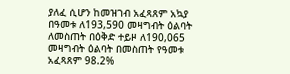ያለፈ ሲሆን ከመዝገብ አፈጻጸም አኳያ በዓመቱ ለ193,590 መዛግብት ዕልባት ለመስጠት በዕቅድ ተይዞ ለ190,065 መዛግብት ዕልባት በመስጠት የዓመቱ አፈጻጸም 98.2%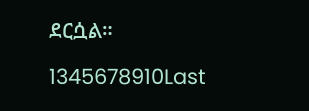ደርሷል።

1345678910Last